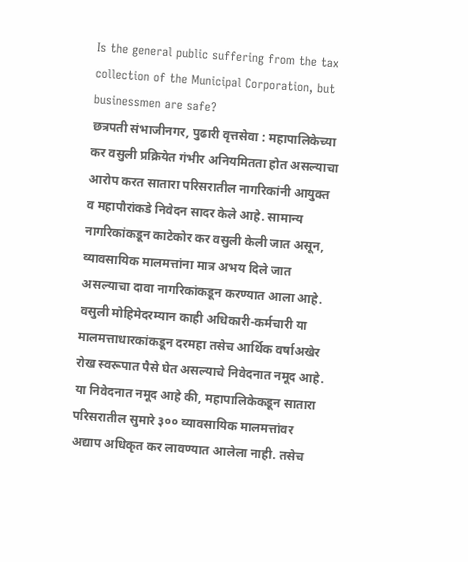Is the general public suffering from the tax collection of the Municipal Corporation, but businessmen are safe?
छत्रपती संभाजीनगर, पुढारी वृत्तसेवा : महापालिकेच्या कर वसुली प्रक्रियेत गंभीर अनियमितता होत असल्याचा आरोप करत सातारा परिसरातील नागरिकांनी आयुक्त व महापौरांकडे निवेदन सादर केले आहे. सामान्य नागरिकांकडून काटेकोर कर वसुली केली जात असून, व्यावसायिक मालमत्तांना मात्र अभय दिले जात असल्याचा दावा नागरिकांकडून करण्यात आला आहे. वसुली मोहिमेदरम्यान काही अधिकारी-कर्मचारी या मालमत्ताधारकांकडून दरमहा तसेच आर्थिक वर्षाअखेर रोख स्वरूपात पैसे घेत असल्याचे निवेदनात नमूद आहे.
या निवेदनात नमूद आहे की, महापालिकेकडून सातारा परिसरातील सुमारे ३०० व्यावसायिक मालमत्तांवर अद्याप अधिकृत कर लावण्यात आलेला नाही. तसेच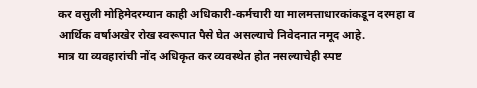कर वसुली मोहिमेदरम्यान काही अधिकारी-कर्मचारी या मालमत्ताधारकांकडून दरमहा व आर्थिक वर्षाअखेर रोख स्वरूपात पैसे घेत असल्याचे निवेदनात नमूद आहे.
मात्र या व्यवहारांची नोंद अधिकृत कर व्यवस्थेत होत नसल्याचेही स्पष्ट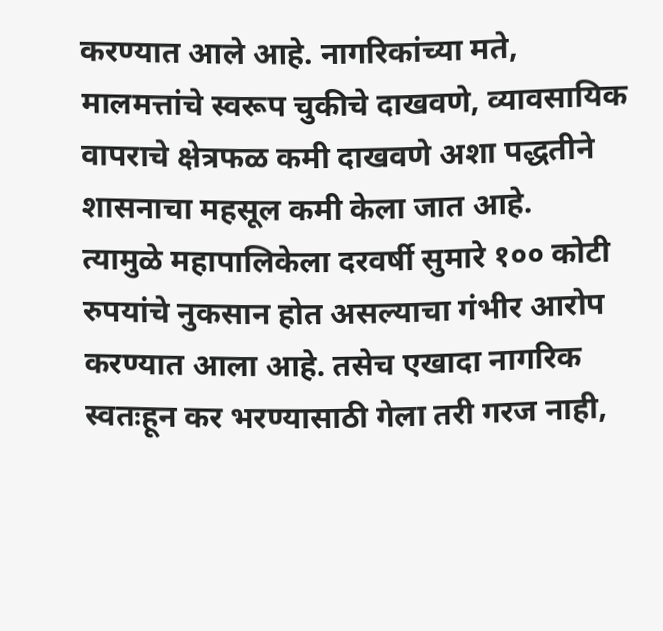करण्यात आले आहे. नागरिकांच्या मते, मालमत्तांचे स्वरूप चुकीचे दाखवणे, व्यावसायिक वापराचे क्षेत्रफळ कमी दाखवणे अशा पद्धतीने शासनाचा महसूल कमी केला जात आहे.
त्यामुळे महापालिकेला दरवर्षी सुमारे १०० कोटी रुपयांचे नुकसान होत असल्याचा गंभीर आरोप करण्यात आला आहे. तसेच एखादा नागरिक स्वतःहून कर भरण्यासाठी गेला तरी गरज नाही,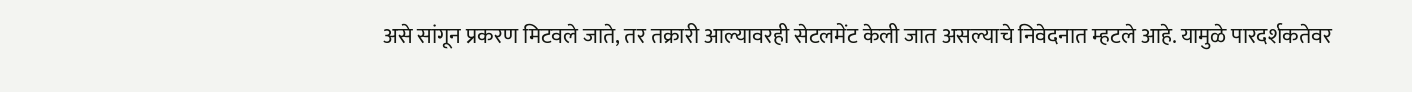असे सांगून प्रकरण मिटवले जाते, तर तक्रारी आल्यावरही सेटलमेंट केली जात असल्याचे निवेदनात म्हटले आहे. यामुळे पारदर्शकतेवर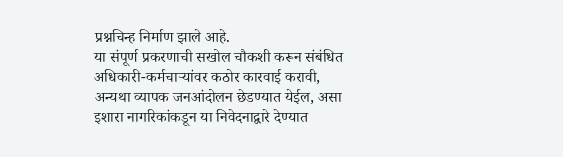प्रश्नचिन्ह निर्माण झाले आहे.
या संपूर्ण प्रकरणाची सखोल चौकशी करून संबंधित अधिकारी-कर्मचाऱ्यांवर कठोर कारवाई करावी, अन्यथा व्यापक जनआंदोलन छेडण्यात येईल, असा इशारा नागरिकांकडून या निवेदनाद्वारे देण्यात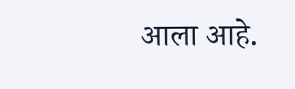आला आहे.